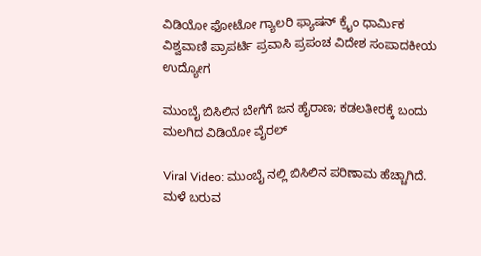ವಿಡಿಯೋ ಫೋಟೋ ಗ್ಯಾಲರಿ ಫ್ಯಾಷನ್ ಕ್ರೈಂ ಧಾರ್ಮಿಕ ವಿಶ್ವವಾಣಿ ಪ್ರಾಪರ್ಟಿ ಪ್ರವಾಸಿ ಪ್ರಪಂಚ ವಿದೇಶ ಸಂಪಾದಕೀಯ ಉದ್ಯೋಗ

ಮುಂಬೈ ಬಿಸಿಲಿನ ಬೇಗೆಗೆ ಜನ ಹೈರಾಣ; ಕಡಲತೀರಕ್ಕೆ ಬಂದು ಮಲಗಿದ ವಿಡಿಯೋ ವೈರಲ್‌

Viral Video: ಮುಂಬೈ ನಲ್ಲಿ ಬಿಸಿಲಿನ ಪರಿಣಾಮ ಹೆಚ್ಚಾಗಿದೆ. ಮಳೆ ಬರುವ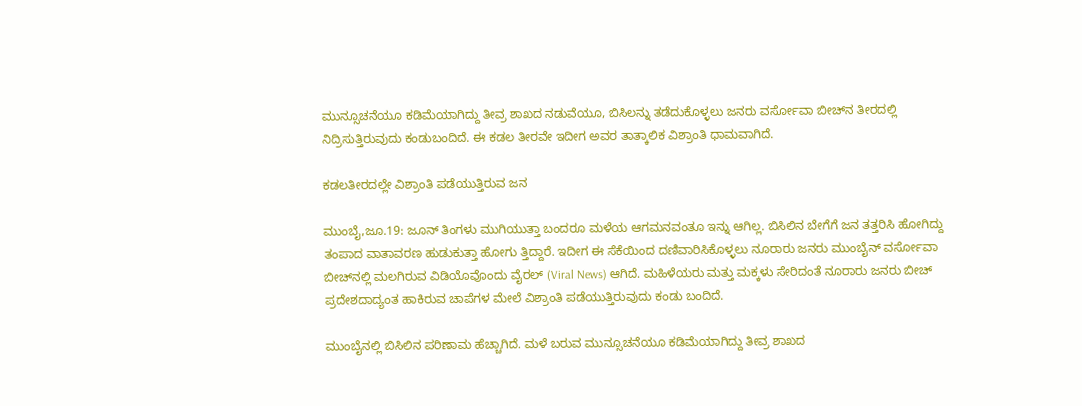ಮುನ್ಸೂಚನೆಯೂ ಕಡಿಮೆಯಾಗಿದ್ದು ತೀವ್ರ ಶಾಖದ ನಡುವೆಯೂ, ಬಿಸಿಲನ್ನು ತಡೆದುಕೊಳ್ಳಲು ಜನರು ವರ್ಸೋವಾ ಬೀಚ್‌ನ ತೀರದಲ್ಲಿ ನಿದ್ರಿಸುತ್ತಿರುವುದು ಕಂಡುಬಂದಿದೆ. ಈ ಕಡಲ ತೀರವೇ ಇದೀಗ ಅವರ ತಾತ್ಕಾಲಿಕ ವಿಶ್ರಾಂತಿ ಧಾಮವಾಗಿದೆ.

ಕಡಲತೀರದಲ್ಲೇ ವಿಶ್ರಾಂತಿ ಪಡೆಯುತ್ತಿರುವ ಜನ

ಮುಂಬೈ,ಜೂ.19: ಜೂನ್ ತಿಂಗಳು ಮುಗಿಯುತ್ತಾ ಬಂದರೂ ಮಳೆಯ ಆಗಮನವಂತೂ ಇನ್ನು ಆಗಿಲ್ಲ. ಬಿಸಿಲಿನ ಬೇಗೆಗೆ ಜನ ತತ್ತರಿಸಿ ಹೋಗಿದ್ದು ತಂಪಾದ ವಾತಾವರಣ ಹುಡುಕುತ್ತಾ ಹೋಗು ತ್ತಿದ್ದಾರೆ. ಇದೀಗ ಈ ಸೆಕೆಯಿಂದ ದಣಿವಾರಿಸಿಕೊಳ್ಳಲು ನೂರಾರು ಜನರು ಮುಂಬೈನ್ ವರ್ಸೋವಾ ಬೀಚ್‌ನಲ್ಲಿ ಮಲಗಿರುವ ವಿಡಿಯೊವೊಂದು ವೈರಲ್ (Viral News) ಆಗಿದೆ. ಮಹಿಳೆಯರು ಮತ್ತು ಮಕ್ಕಳು ಸೇರಿದಂತೆ ನೂರಾರು ಜನರು ಬೀಚ್ ಪ್ರದೇಶದಾದ್ಯಂತ ಹಾಕಿರುವ ಚಾಪೆಗಳ ಮೇಲೆ ವಿಶ್ರಾಂತಿ ಪಡೆಯುತ್ತಿರುವುದು ಕಂಡು ಬಂದಿದೆ.

ಮುಂಬೈನಲ್ಲಿ ಬಿಸಿಲಿನ ಪರಿಣಾಮ ಹೆಚ್ಚಾಗಿದೆ. ಮಳೆ ಬರುವ ಮುನ್ಸೂಚನೆಯೂ ಕಡಿಮೆಯಾಗಿದ್ದು ತೀವ್ರ ಶಾಖದ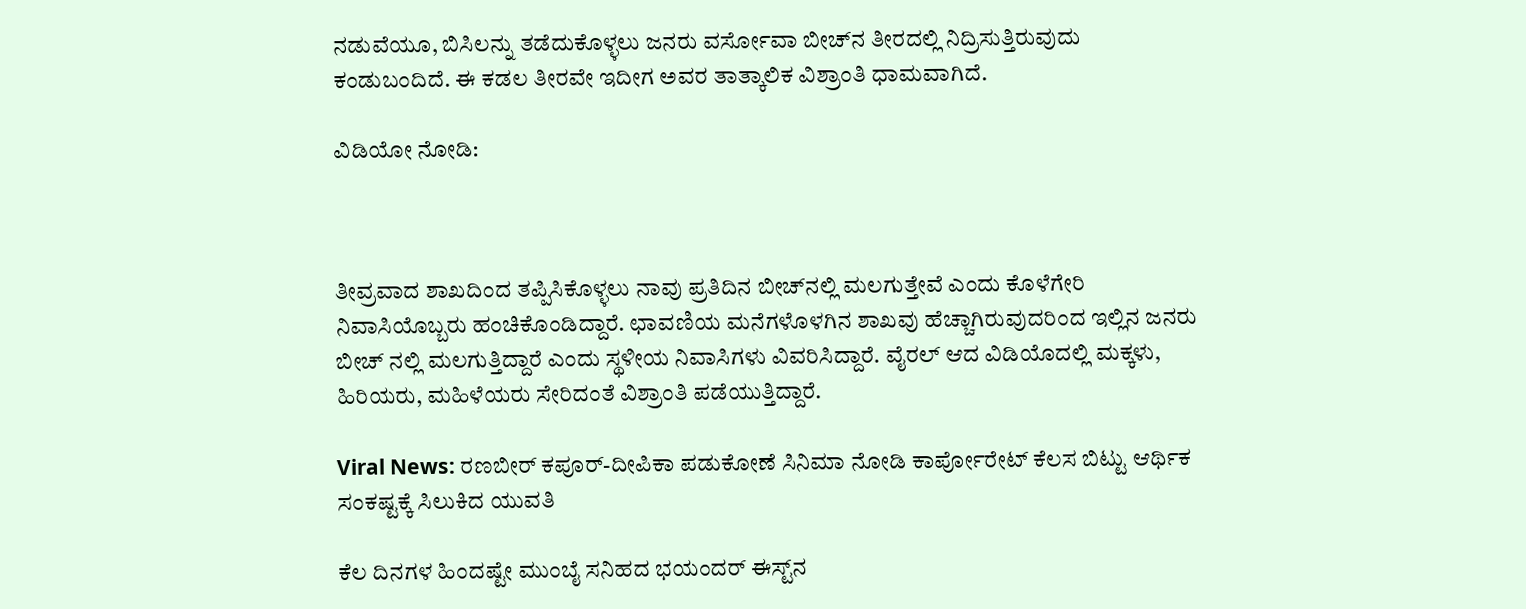ನಡುವೆಯೂ, ಬಿಸಿಲನ್ನು ತಡೆದುಕೊಳ್ಳಲು ಜನರು ವರ್ಸೋವಾ ಬೀಚ್‌ನ ತೀರದಲ್ಲಿ ನಿದ್ರಿಸುತ್ತಿರುವುದು ಕಂಡುಬಂದಿದೆ. ಈ ಕಡಲ ತೀರವೇ ಇದೀಗ ಅವರ ತಾತ್ಕಾಲಿಕ ವಿಶ್ರಾಂತಿ ಧಾಮವಾಗಿದೆ.

ವಿಡಿಯೋ ನೋಡಿ:



ತೀವ್ರವಾದ ಶಾಖದಿಂದ ತಪ್ಪಿಸಿಕೊಳ್ಳಲು ನಾವು ಪ್ರತಿದಿನ ಬೀಚ್‌ನಲ್ಲಿ ಮಲಗುತ್ತೇವೆ ಎಂದು ಕೊಳೆಗೇರಿ ನಿವಾಸಿಯೊಬ್ಬರು ಹಂಚಿಕೊಂಡಿದ್ದಾರೆ. ಛಾವಣಿಯ ಮನೆಗಳೊಳಗಿನ ಶಾಖವು ಹೆಚ್ಚಾಗಿರುವುದರಿಂದ ಇಲ್ಲಿನ ಜನರು ಬೀಚ್ ನಲ್ಲಿ ಮಲಗುತ್ತಿದ್ದಾರೆ ಎಂದು ಸ್ಥಳೀಯ ನಿವಾಸಿಗಳು ವಿವರಿಸಿದ್ದಾರೆ. ವೈರಲ್ ಆದ ವಿಡಿಯೊದಲ್ಲಿ ಮಕ್ಕಳು, ಹಿರಿಯರು, ಮಹಿಳೆಯರು ಸೇರಿದಂತೆ ವಿಶ್ರಾಂತಿ ಪಡೆಯುತ್ತಿದ್ದಾರೆ.

Viral News: ರಣಬೀರ್‌ ಕಪೂರ್‌-ದೀಪಿಕಾ ಪಡುಕೋಣೆ ಸಿನಿಮಾ ನೋಡಿ ಕಾರ್ಪೋರೇಟ್‌ ಕೆಲಸ ಬಿಟ್ಟು ಆರ್ಥಿಕ ಸಂಕಷ್ಟಕ್ಕೆ ಸಿಲುಕಿದ ಯುವತಿ

ಕೆಲ ದಿನಗಳ ಹಿಂದಷ್ಟೇ ಮುಂಬೈ ಸನಿಹದ ಭಯಂದರ್ ಈಸ್ಟ್‌ನ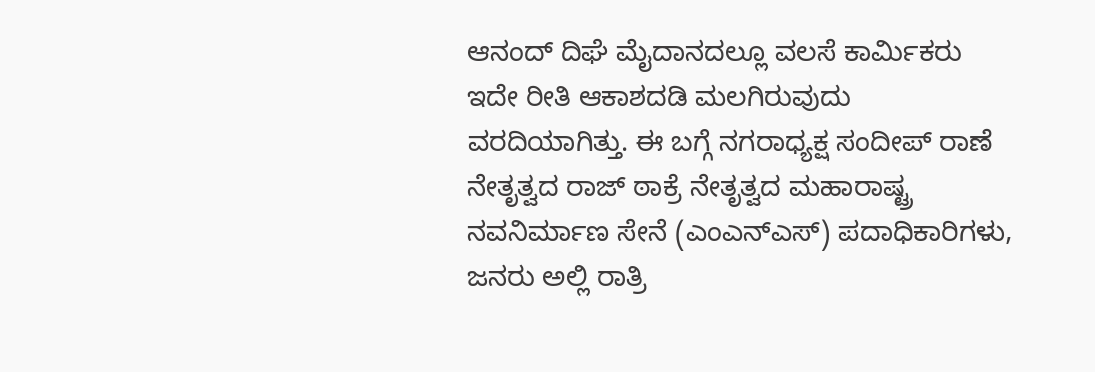ಆನಂದ್ ದಿಘೆ ಮೈದಾನದಲ್ಲೂ ವಲಸೆ ಕಾರ್ಮಿಕರು ಇದೇ ರೀತಿ ಆಕಾಶದಡಿ ಮಲಗಿರುವುದು ವರದಿಯಾಗಿತ್ತು. ಈ ಬಗ್ಗೆ ನಗರಾಧ್ಯಕ್ಷ ಸಂದೀಪ್ ರಾಣೆ ನೇತೃತ್ವದ ರಾಜ್ ಠಾಕ್ರೆ ನೇತೃತ್ವದ ಮಹಾರಾಷ್ಟ್ರ ನವನಿರ್ಮಾಣ ಸೇನೆ (ಎಂಎನ್‌ಎಸ್) ಪದಾಧಿಕಾರಿಗಳು, ಜನರು ಅಲ್ಲಿ ರಾತ್ರಿ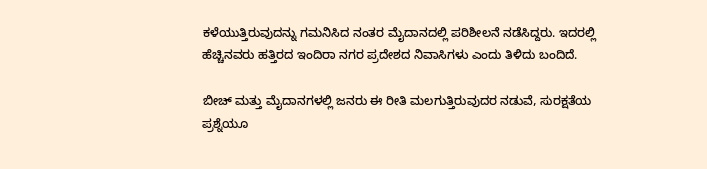ಕಳೆಯುತ್ತಿರುವುದನ್ನು ಗಮನಿಸಿದ ನಂತರ ಮೈದಾನದಲ್ಲಿ ಪರಿಶೀಲನೆ ನಡೆಸಿದ್ದರು. ಇದರಲ್ಲಿ ಹೆಚ್ಚಿನವರು ಹತ್ತಿರದ ಇಂದಿರಾ ನಗರ ಪ್ರದೇಶದ ನಿವಾಸಿಗಳು ಎಂದು ತಿಳಿದು ಬಂದಿದೆ.

ಬೀಚ್ ಮತ್ತು ಮೈದಾನಗಳಲ್ಲಿ ಜನರು ಈ ರೀತಿ ಮಲಗುತ್ತಿರುವುದರ ನಡುವೆ, ಸುರಕ್ಷತೆಯ ಪ್ರಶ್ನೆಯೂ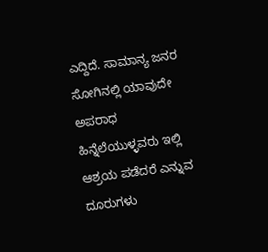ಎದ್ದಿದೆ. ಸಾಮಾನ್ಯ ಜನರ ಸೋಗಿನಲ್ಲಿ ಯಾವುದೇ ಅಪರಾಧ ಹಿನ್ನೆಲೆಯುಳ್ಳವರು ಇಲ್ಲಿ ಆಶ್ರಯ ಪಡೆದರೆ ಎನ್ನುವ ದೂರುಗಳು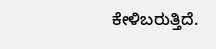ಕೇಳಿಬರುತ್ತಿದೆ.